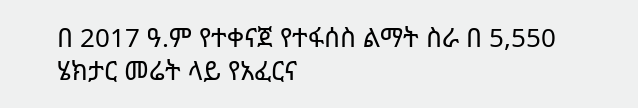በ 2017 ዓ.ም የተቀናጀ የተፋሰስ ልማት ስራ በ 5,550 ሄክታር መሬት ላይ የአፈርና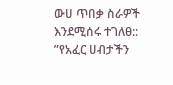ውሀ ጥበቃ ስራዎች እንደሚሰሩ ተገለፀ::
”የአፈር ሀብታችን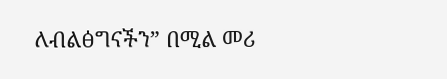ለብልፅግናችን” በሚል መሪ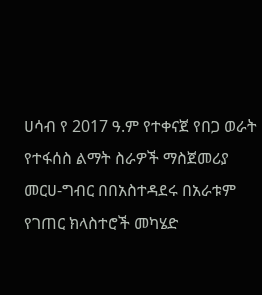ሀሳብ የ 2017 ዓ.ም የተቀናጀ የበጋ ወራት የተፋሰስ ልማት ስራዎች ማስጀመሪያ መርሀ-ግብር በበአስተዳደሩ በአራቱም የገጠር ክላስተሮች መካሄድ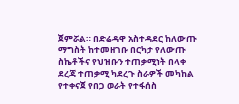ጀምሯል። በድሬዳዋ አስተዳደር ከለውጡ ማግስት ከተመዘገቡ በርካታ የለውጡ ስኬቶችና የህዝቡን ተጠቃሚነት በላቀ ደረጃ ተጠቃሚ ካደረጉ ስራዎች መካከል የተቀናጀ የበጋ ወራት የተፋሰስ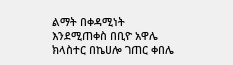ልማት በቀዳሚነት እንደሚጠቀስ በቢዮ አዋሌ ክላስተር በኬሀሎ ገጠር ቀበሌ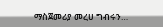ማስጀመሪያ መረሀ ግብሩን…